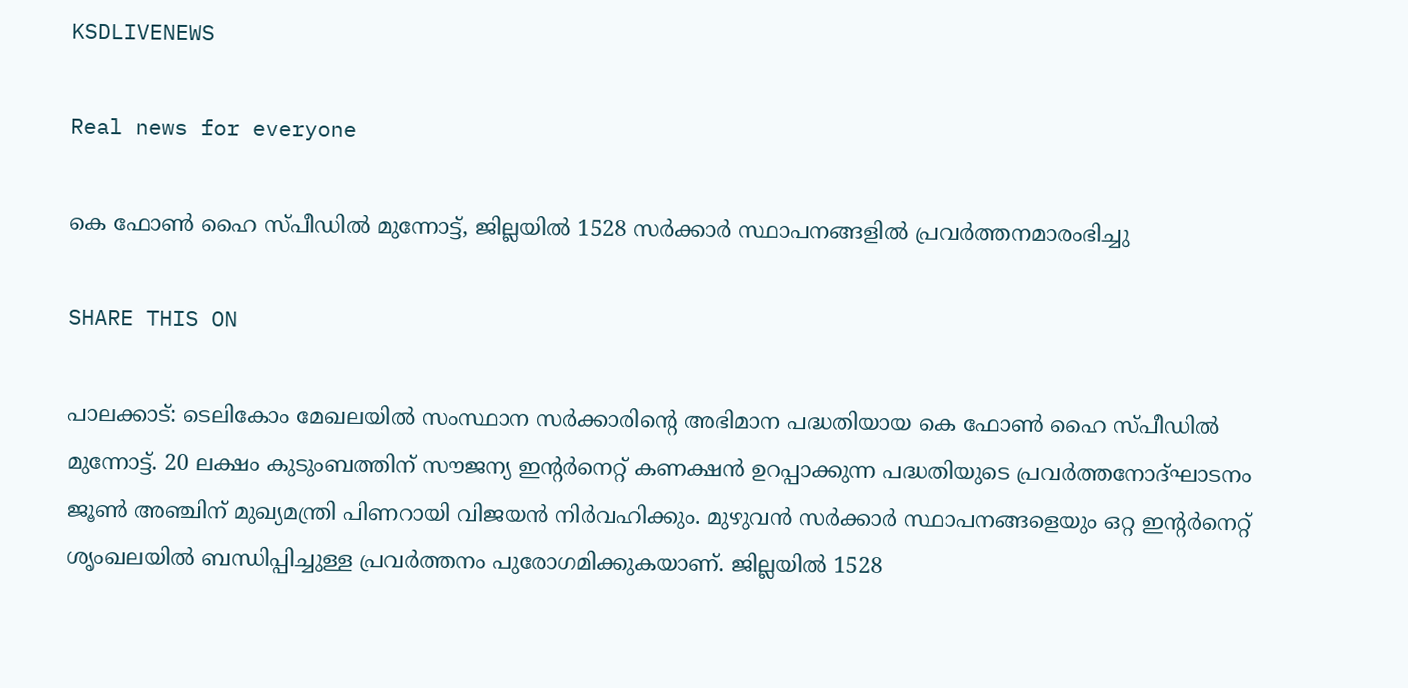KSDLIVENEWS

Real news for everyone

കെ ഫോണ്‍ ഹൈ സ്പീഡില്‍ മുന്നോട്ട്, ജില്ലയില്‍ 1528 സര്‍ക്കാര്‍ സ്ഥാപനങ്ങളില്‍ പ്രവര്‍ത്തനമാരംഭിച്ചു

SHARE THIS ON

പാലക്കാട്: ടെലികോം മേഖലയില്‍ സംസ്ഥാന സര്‍ക്കാരിന്റെ അഭിമാന പദ്ധതിയായ കെ ഫോണ്‍ ഹൈ സ്പീഡില്‍ മുന്നോട്ട്. 20 ലക്ഷം കുടുംബത്തിന് സൗജന്യ ഇന്റര്‍നെറ്റ് കണക്ഷന്‍ ഉറപ്പാക്കുന്ന പദ്ധതിയുടെ പ്രവര്‍ത്തനോദ്ഘാടനം ജൂണ്‍ അഞ്ചിന് മുഖ്യമന്ത്രി പിണറായി വിജയന്‍ നിര്‍വഹിക്കും. മുഴുവന്‍ സര്‍ക്കാര്‍ സ്ഥാപനങ്ങളെയും ഒറ്റ ഇന്റര്‍നെറ്റ് ശൃംഖലയില്‍ ബന്ധിപ്പിച്ചുള്ള പ്രവര്‍ത്തനം പുരോഗമിക്കുകയാണ്. ജില്ലയില്‍ 1528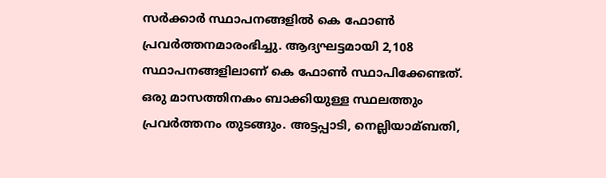സര്‍ക്കാര്‍ സ്ഥാപനങ്ങളില്‍ കെ ഫോണ്‍ പ്രവര്‍ത്തനമാരംഭിച്ചു. ആദ്യഘട്ടമായി 2,108 സ്ഥാപനങ്ങളിലാണ് കെ ഫോണ്‍ സ്ഥാപിക്കേണ്ടത്. ഒരു മാസത്തിനകം ബാക്കിയുള്ള സ്ഥലത്തും പ്രവര്‍ത്തനം തുടങ്ങും. അട്ടപ്പാടി, നെല്ലിയാമ്ബതി,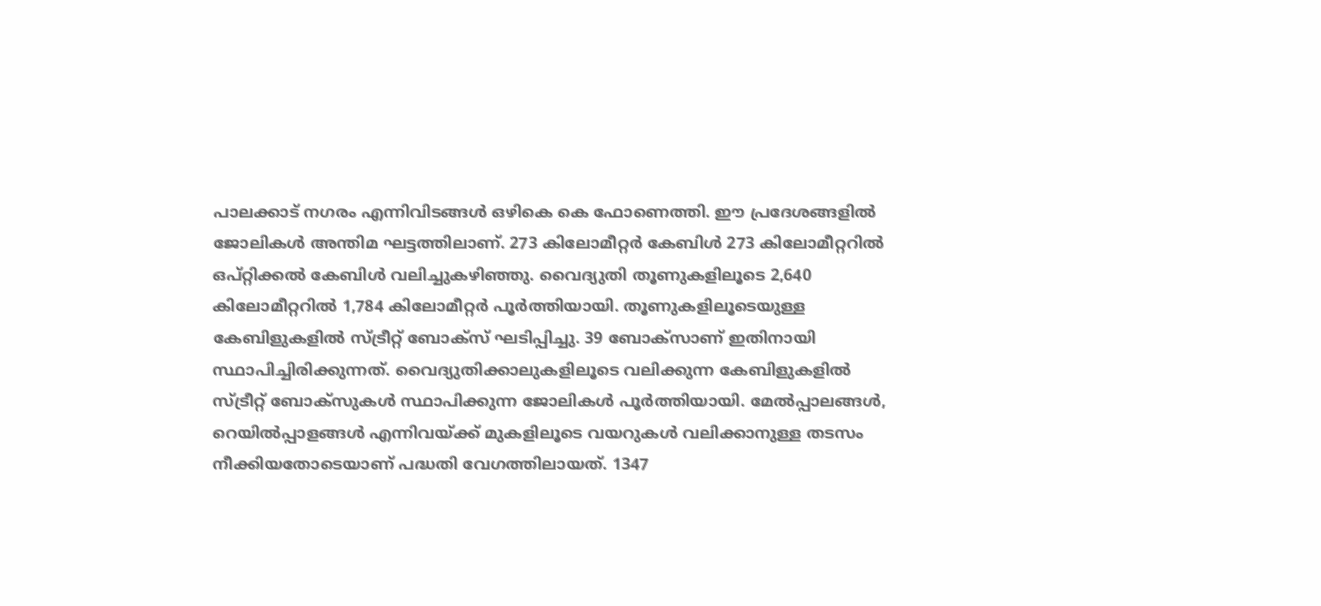പാലക്കാട് നഗരം എന്നിവിടങ്ങള്‍ ഒഴികെ കെ ഫോണെത്തി. ഈ പ്രദേശങ്ങളില്‍ ജോലികള്‍ അന്തിമ ഘട്ടത്തിലാണ്. 273 കിലോമീറ്റര്‍ കേബിള്‍ 273 കിലോമീറ്ററില്‍ ഒപ്റ്റിക്കല്‍ കേബിള്‍ വലിച്ചുകഴിഞ്ഞു. വൈദ്യുതി തൂണുകളിലൂടെ 2,640 കിലോമീറ്ററില്‍ 1,784 കിലോമീറ്റര്‍ പൂര്‍ത്തിയായി. തൂണുകളിലൂടെയുള്ള കേബിളുകളില്‍ സ്ട്രീറ്റ് ബോക്സ് ഘടിപ്പിച്ചു. 39 ബോക്സാണ് ഇതിനായി സ്ഥാപിച്ചിരിക്കുന്നത്. വൈദ്യുതിക്കാലുകളിലൂടെ വലിക്കുന്ന കേബിളുകളില്‍ സ്ട്രീറ്റ് ബോക്സുകള്‍ സ്ഥാപിക്കുന്ന ജോലികള്‍ പൂര്‍ത്തിയായി. മേല്‍പ്പാലങ്ങള്‍, റെയില്‍പ്പാളങ്ങള്‍ എന്നിവയ്ക്ക് മുകളിലൂടെ വയറുകള്‍ വലിക്കാനുള്ള തടസം നീക്കിയതോടെയാണ് പദ്ധതി വേഗത്തിലായത്. 1347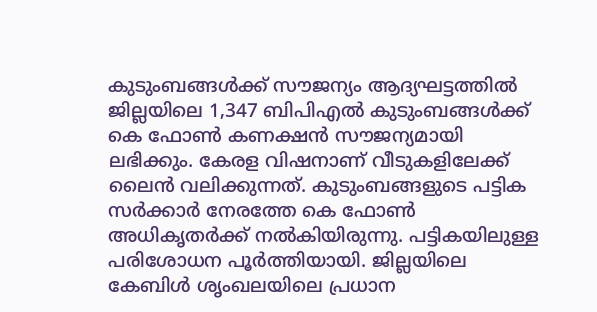കുടുംബങ്ങള്‍ക്ക് സൗജന്യം ആദ്യഘട്ടത്തില്‍ ജില്ലയിലെ 1,347 ബിപിഎല്‍ കുടുംബങ്ങള്‍ക്ക് കെ ഫോണ്‍ കണക്ഷന്‍ സൗജന്യമായി ലഭിക്കും. കേരള വിഷനാണ് വീടുകളിലേക്ക് ലൈന്‍ വലിക്കുന്നത്. കുടുംബങ്ങളുടെ പട്ടിക സര്‍ക്കാര്‍ നേരത്തേ കെ ഫോണ്‍ അധികൃതര്‍ക്ക് നല്‍കിയിരുന്നു. പട്ടികയിലുള്ള പരിശോധന പൂര്‍ത്തിയായി. ജില്ലയിലെ കേബിള്‍ ശൃംഖലയിലെ പ്രധാന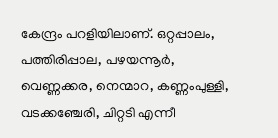കേന്ദ്രം പറളിയിലാണ്. ഒറ്റപ്പാലം, പത്തിരിപ്പാല, പഴയന്നൂര്‍, വെണ്ണക്കര, നെന്മാറ, കണ്ണംപുള്ളി, വടക്കഞ്ചേരി, ചിറ്റടി എന്നീ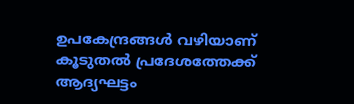ഉപകേന്ദ്രങ്ങള്‍ വഴിയാണ് കൂടുതല്‍ പ്രദേശത്തേക്ക് ആദ്യഘട്ടം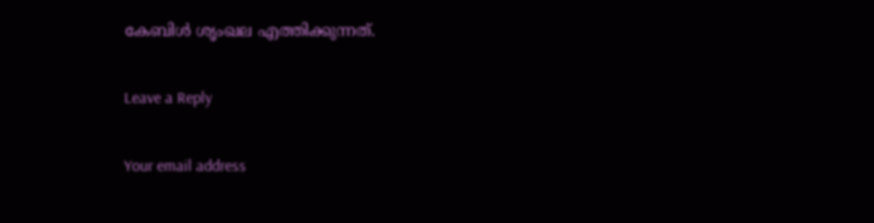കേബിള്‍ ശൃംഖല എത്തിക്കുന്നത്.

Leave a Reply

Your email address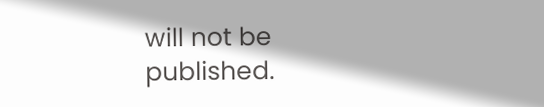will not be published.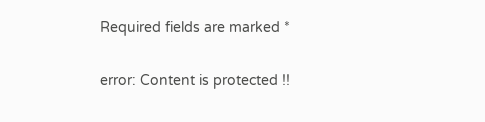Required fields are marked *

error: Content is protected !!